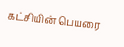கட்சியின் பெயரை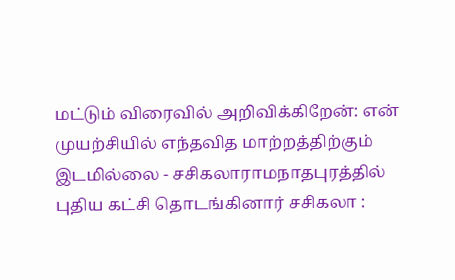மட்டும் விரைவில் அறிவிக்கிறேன்: என் முயற்சியில் எந்தவித மாற்றத்திற்கும் இடமில்லை - சசிகலாராமநாதபுரத்தில் புதிய கட்சி தொடங்கினார் சசிகலா :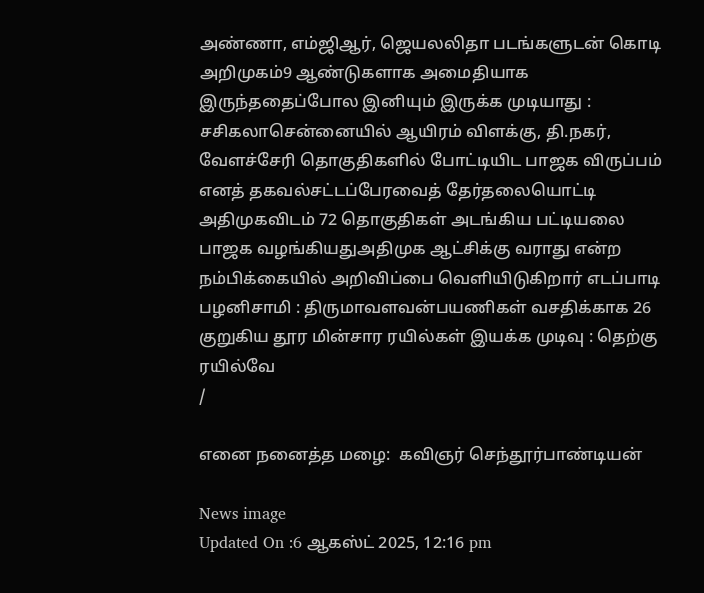அண்ணா, எம்ஜிஆர், ஜெயலலிதா படங்களுடன் கொடி அறிமுகம்9 ஆண்டுகளாக அமைதியாக இருந்ததைப்போல இனியும் இருக்க முடியாது : சசிகலாசென்னையில் ஆயிரம் விளக்கு, தி.நகர், வேளச்சேரி தொகுதிகளில் போட்டியிட பாஜக விருப்பம் எனத் தகவல்சட்டப்பேரவைத் தேர்தலையொட்டி அதிமுகவிடம் 72 தொகுதிகள் அடங்கிய பட்டியலை பாஜக வழங்கியதுஅதிமுக ஆட்சிக்கு வராது என்ற நம்பிக்கையில் அறிவிப்பை வெளியிடுகிறார் எடப்பாடி பழனிசாமி : திருமாவளவன்பயணிகள் வசதிக்காக 26 குறுகிய தூர மின்சார ரயில்கள் இயக்க முடிவு : தெற்கு ரயில்வே
/

எனை நனைத்த மழை:  கவிஞர் செந்தூர்பாண்டியன்

News image
Updated On :6 ஆகஸ்ட் 2025, 12:16 pm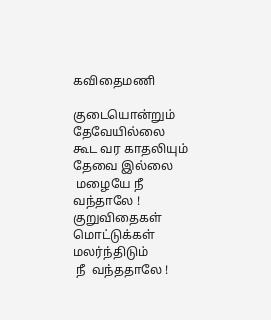கவிதைமணி

குடையொன்றும் தேவேயில்லை
கூட வர காதலியும் தேவை இல்லை
 மழையே நீ வந்தாலே !
குறுவிதைகள்  மொட்டுக்கள் மலர்ந்திடும்
 நீ  வந்ததாலே !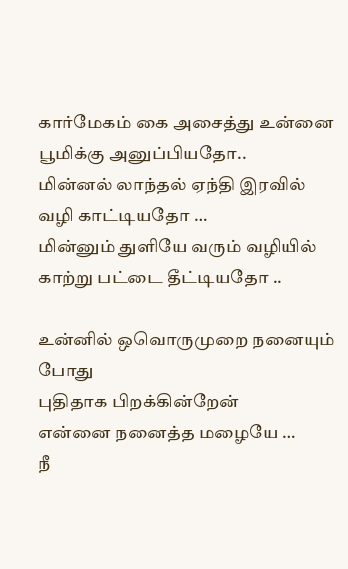கார்மேகம் கை அசைத்து உன்னை
பூமிக்கு அனுப்பியதோ..
மின்னல் லாந்தல் ஏந்தி இரவில்
வழி காட்டியதோ …
மின்னும் துளியே வரும் வழியில்
காற்று பட்டை தீட்டியதோ ..

உன்னில் ஒவொருமுறை நனையும் போது
புதிதாக பிறக்கின்றேன்
என்னை நனைத்த மழையே …
நீ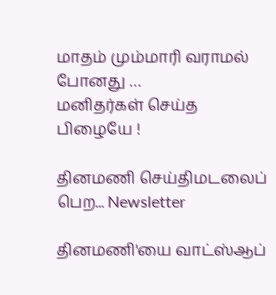மாதம் மும்மாரி வராமல் போனது …
மனிதர்கள் செய்த பிழையே !

தினமணி செய்திமடலைப் பெற... Newsletter

தினமணி'யை வாட்ஸ்ஆப்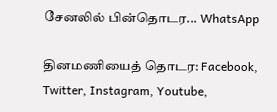சேனலில் பின்தொடர... WhatsApp

தினமணியைத் தொடர: Facebook, Twitter, Instagram, Youtube,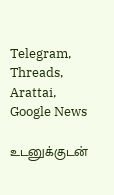Telegram, Threads, Arattai, Google News

உடனுக்குடன்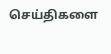செய்திகளை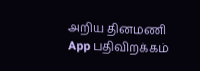அறிய தினமணி App பதிவிறக்கம்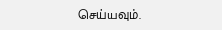செய்யவும்.